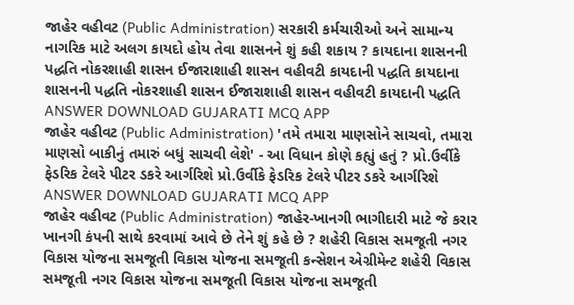જાહેર વહીવટ (Public Administration) સરકારી કર્મચારીઓ અને સામાન્ય નાગરિક માટે અલગ કાયદો હોય તેવા શાસનને શું કહી શકાય ? કાયદાના શાસનની પદ્ધતિ નોકરશાહી શાસન ઈજારાશાહી શાસન વહીવટી કાયદાની પદ્ધતિ કાયદાના શાસનની પદ્ધતિ નોકરશાહી શાસન ઈજારાશાહી શાસન વહીવટી કાયદાની પદ્ધતિ ANSWER DOWNLOAD GUJARATI MCQ APP
જાહેર વહીવટ (Public Administration) 'તમે તમારા માણસોને સાચવો, તમારા માણસો બાકીનું તમારું બધું સાચવી લેશે' - આ વિધાન કોણે કહ્યું હતું ? પ્રો.ઉર્વીકે ફેડરિક ટેલરે પીટર ડકરે આર્ગરિશે પ્રો.ઉર્વીકે ફેડરિક ટેલરે પીટર ડકરે આર્ગરિશે ANSWER DOWNLOAD GUJARATI MCQ APP
જાહેર વહીવટ (Public Administration) જાહેર-ખાનગી ભાગીદારી માટે જે કરાર ખાનગી કંપની સાથે કરવામાં આવે છે તેને શું કહે છે ? શહેરી વિકાસ સમજૂતી નગર વિકાસ યોજના સમજૂતી વિકાસ યોજના સમજૂતી કન્સેશન એગ્રીમેન્ટ શહેરી વિકાસ સમજૂતી નગર વિકાસ યોજના સમજૂતી વિકાસ યોજના સમજૂતી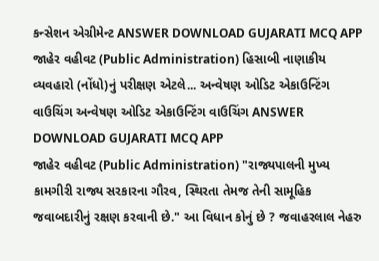કન્સેશન એગ્રીમેન્ટ ANSWER DOWNLOAD GUJARATI MCQ APP
જાહેર વહીવટ (Public Administration) હિસાબી નાણાકીય વ્યવહારો (નોંધો)નું પરીક્ષણ એટલે... અન્વેષણ ઓડિટ એકાઉન્ટિંગ વાઉચિંગ અન્વેષણ ઓડિટ એકાઉન્ટિંગ વાઉચિંગ ANSWER DOWNLOAD GUJARATI MCQ APP
જાહેર વહીવટ (Public Administration) "રાજ્યપાલની મુખ્ય કામગીરી રાજ્ય સરકારના ગૌરવ, સ્થિરતા તેમજ તેની સામૂહિક જવાબદારીનું રક્ષણ કરવાની છે." આ વિધાન કોનું છે ? જવાહરલાલ નેહરુ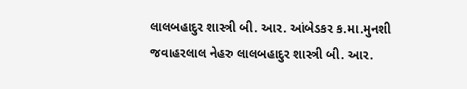લાલબહાદુર શાસ્ત્રી બી. આર. આંબેડકર ક.મા.મુનશી જવાહરલાલ નેહરુ લાલબહાદુર શાસ્ત્રી બી. આર.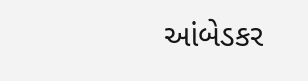આંબેડકર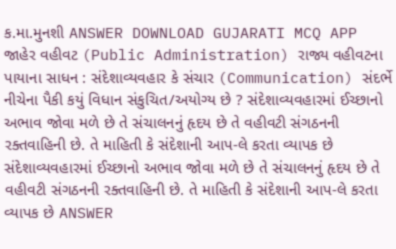ક.મા.મુનશી ANSWER DOWNLOAD GUJARATI MCQ APP
જાહેર વહીવટ (Public Administration) રાજ્ય વહીવટના પાયાના સાધન : સંદેશાવ્યવહાર કે સંચાર (Communication) સંદર્ભે નીચેના પૈકી કયું વિધાન સંકુચિત/અયોગ્ય છે ? સંદેશાવ્યવહારમાં ઈચ્છાનો અભાવ જોવા મળે છે તે સંચાલનનું હૃદય છે તે વહીવટી સંગઠનની રક્તવાહિની છે. તે માહિતી કે સંદેશાની આપ-લે કરતા વ્યાપક છે સંદેશાવ્યવહારમાં ઈચ્છાનો અભાવ જોવા મળે છે તે સંચાલનનું હૃદય છે તે વહીવટી સંગઠનની રક્તવાહિની છે. તે માહિતી કે સંદેશાની આપ-લે કરતા વ્યાપક છે ANSWER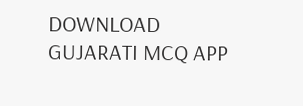DOWNLOAD GUJARATI MCQ APP